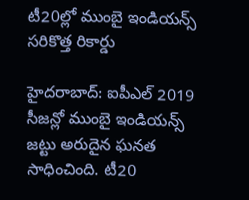టీ20ల్లో ముంబై ఇండియన్స్ సరికొత్త రికార్డు

హైదరాబాద్: ఐపీఎల్ 2019 సీజన్లో ముంబై ఇండియన్స్ జట్టు అరుదైన ఘనత సాధించింది. టీ20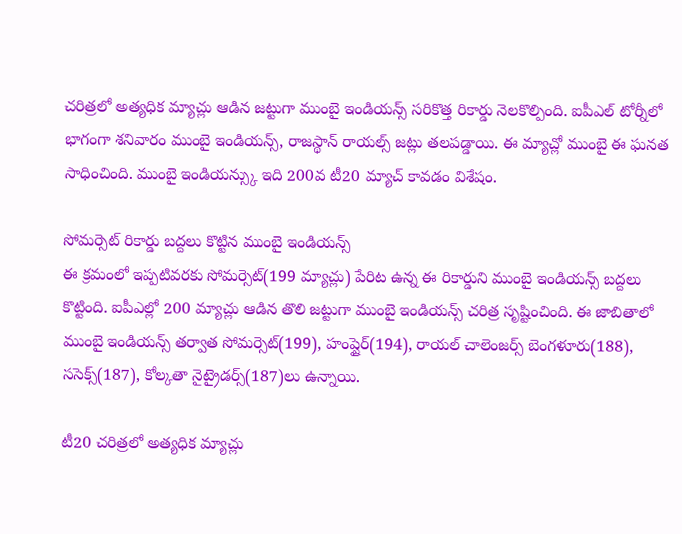చరిత్రలో అత్యధిక మ్యాచ్లు ఆడిన జట్టుగా ముంబై ఇండియన్స్ సరికొత్త రికార్డు నెలకొల్పింది. ఐపీఎల్ టోర్నీలో భాగంగా శనివారం ముంబై ఇండియన్స్, రాజస్థాన్ రాయల్స్ జట్లు తలపడ్డాయి. ఈ మ్యాచ్లో ముంబై ఈ ఘనత సాధించింది. ముంబై ఇండియన్స్కు ఇది 200వ టీ20 మ్యాచ్ కావడం విశేషం.

సోమర్సెట్ రికార్డు బద్దలు కొట్టిన ముంబై ఇండియన్స్
ఈ క్రమంలో ఇప్పటివరకు సోమర్సెట్(199 మ్యాచ్లు) పేరిట ఉన్న ఈ రికార్డుని ముంబై ఇండియన్స్ బద్దలు కొట్టింది. ఐపీఎల్లో 200 మ్యాచ్లు ఆడిన తొలి జట్టుగా ముంబై ఇండియన్స్ చరిత్ర సృష్టించింది. ఈ జాబితాలో ముంబై ఇండియన్స్ తర్వాత సోమర్సెట్(199), హంప్షైర్(194), రాయల్ చాలెంజర్స్ బెంగళూరు(188), ససెక్స్(187), కోల్కతా నైట్రైడర్స్(187)లు ఉన్నాయి.

టీ20 చరిత్రలో అత్యధిక మ్యాచ్లు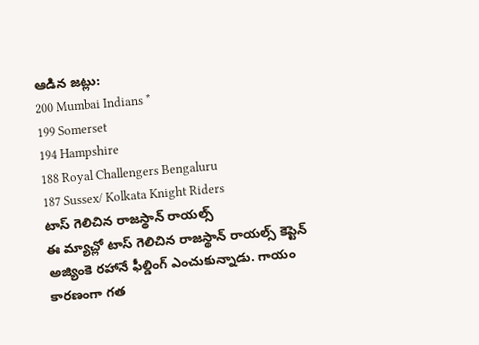ఆడిన జట్లు:
200 Mumbai Indians *
199 Somerset
194 Hampshire
188 Royal Challengers Bengaluru
187 Sussex/ Kolkata Knight Riders
టాస్ గెలిచిన రాజస్థాన్ రాయల్స్
ఈ మ్యాచ్లో టాస్ గెలిచిన రాజస్థాన్ రాయల్స్ కెప్టెన్ అజ్యింకె రహానే ఫీల్డింగ్ ఎంచుకున్నాడు. గాయం కారణంగా గత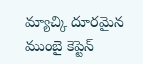మ్యాచ్కి దూరమైన ముంబై కెప్టెన్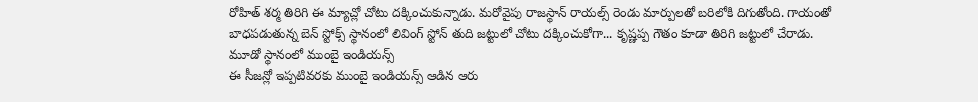రోహిత్ శర్మ తిరిగి ఈ మ్యాచ్లో చోటు దక్కించుకున్నాడు. మరోవైపు రాజస్థాన్ రాయల్స్ రెండు మార్పులతో బరిలోకి దిగుతోంది. గాయంతో బాధపడుతున్న బెన్ స్టోక్స్ స్థానంలో లివింగ్ స్టోన్ తుది జట్టులో చోటు దక్కించుకోగా... కృష్ణప్ప గౌతం కూడా తిరిగి జట్టులో చేరాడు.
మూడో స్థానంలో ముంబై ఇండియన్స్
ఈ సీజన్లో ఇప్పటివరకు ముంబై ఇండియన్స్ ఆడిన ఆరు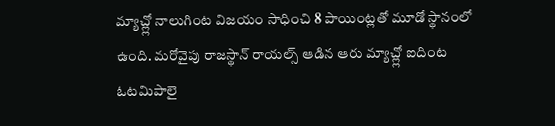మ్యాచ్ల్లో నాలుగింట విజయం సాధించి 8 పాయింట్లతో మూడో స్థానంలో ఉంది. మరోవైపు రాజస్థాన్ రాయల్స్ ఆడిన ఆరు మ్యాచ్ల్లో ఐదింట ఓటమిపాలై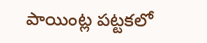పాయింట్ల పట్టకలో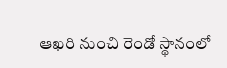ఆఖరి నుంచి రెండో స్థానంలో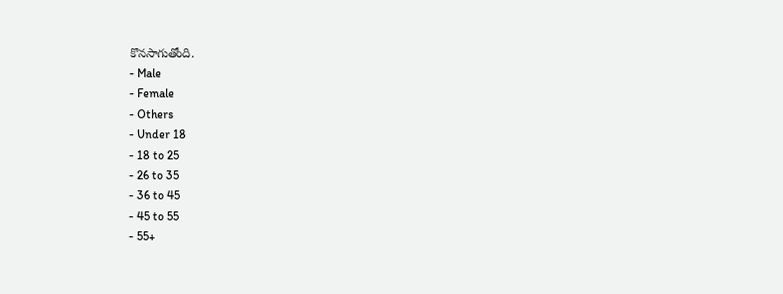కొనసాగుతోంది.
- Male
- Female
- Others
- Under 18
- 18 to 25
- 26 to 35
- 36 to 45
- 45 to 55
- 55+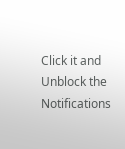Click it and Unblock the Notifications